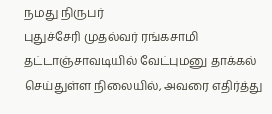நமது நிருபர்
புதுச்சேரி முதல்வர் ரங்கசாமி தட்டாஞ்சாவடியில் வேட்புமனு தாக்கல் செய்துள்ள நிலையில், அவரை எதிர்த்து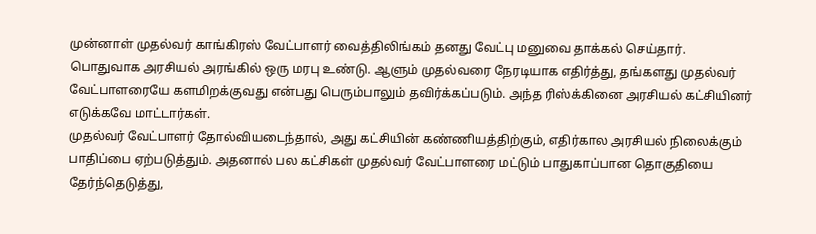முன்னாள் முதல்வர் காங்கிரஸ் வேட்பாளர் வைத்திலிங்கம் தனது வேட்பு மனுவை தாக்கல் செய்தார்.
பொதுவாக அரசியல் அரங்கில் ஒரு மரபு உண்டு. ஆளும் முதல்வரை நேரடியாக எதிர்த்து, தங்களது முதல்வர் வேட்பாளரையே களமிறக்குவது என்பது பெரும்பாலும் தவிர்க்கப்படும். அந்த ரிஸ்க்கினை அரசியல் கட்சியினர் எடுக்கவே மாட்டார்கள்.
முதல்வர் வேட்பாளர் தோல்வியடைந்தால், அது கட்சியின் கண்ணியத்திற்கும், எதிர்கால அரசியல் நிலைக்கும் பாதிப்பை ஏற்படுத்தும். அதனால் பல கட்சிகள் முதல்வர் வேட்பாளரை மட்டும் பாதுகாப்பான தொகுதியை தேர்ந்தெடுத்து,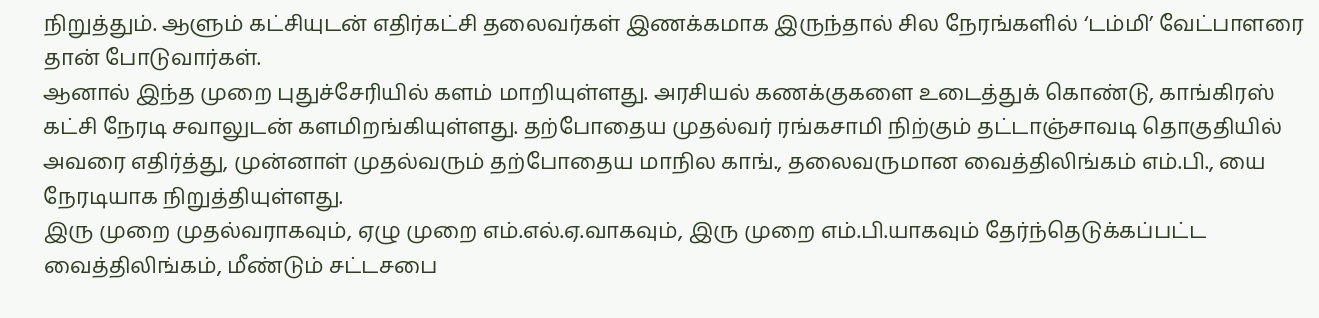நிறுத்தும். ஆளும் கட்சியுடன் எதிர்கட்சி தலைவர்கள் இணக்கமாக இருந்தால் சில நேரங்களில் ‘டம்மி’ வேட்பாளரை தான் போடுவார்கள்.
ஆனால் இந்த முறை புதுச்சேரியில் களம் மாறியுள்ளது. அரசியல் கணக்குகளை உடைத்துக் கொண்டு, காங்கிரஸ் கட்சி நேரடி சவாலுடன் களமிறங்கியுள்ளது. தற்போதைய முதல்வர் ரங்கசாமி நிற்கும் தட்டாஞ்சாவடி தொகுதியில் அவரை எதிர்த்து, முன்னாள் முதல்வரும் தற்போதைய மாநில காங்., தலைவருமான வைத்திலிங்கம் எம்.பி., யை நேரடியாக நிறுத்தியுள்ளது.
இரு முறை முதல்வராகவும், ஏழு முறை எம்.எல்.ஏ.வாகவும், இரு முறை எம்.பி.யாகவும் தேர்ந்தெடுக்கப்பட்ட வைத்திலிங்கம், மீண்டும் சட்டசபை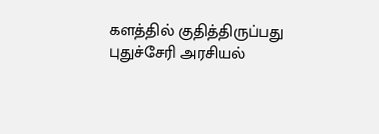களத்தில் குதித்திருப்பது புதுச்சேரி அரசியல்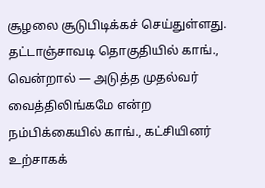சூழலை சூடுபிடிக்கச் செய்துள்ளது. தட்டாஞ்சாவடி தொகுதியில் காங்., வென்றால் — அடுத்த முதல்வர் வைத்திலிங்கமே என்ற நம்பிக்கையில் காங்., கட்சியினர் உற்சாகக்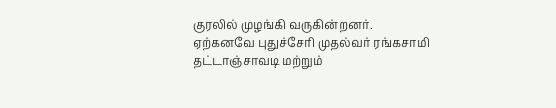குரலில் முழங்கி வருகின்றனர்.
ஏற்கனவே புதுச்சேரி முதல்வர் ரங்கசாமி தட்டாஞ்சாவடி மற்றும்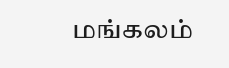மங்கலம்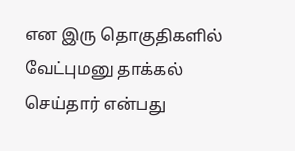என இரு தொகுதிகளில் வேட்புமனு தாக்கல் செய்தார் என்பது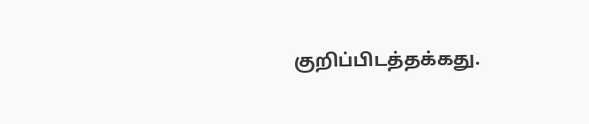குறிப்பிடத்தக்கது.